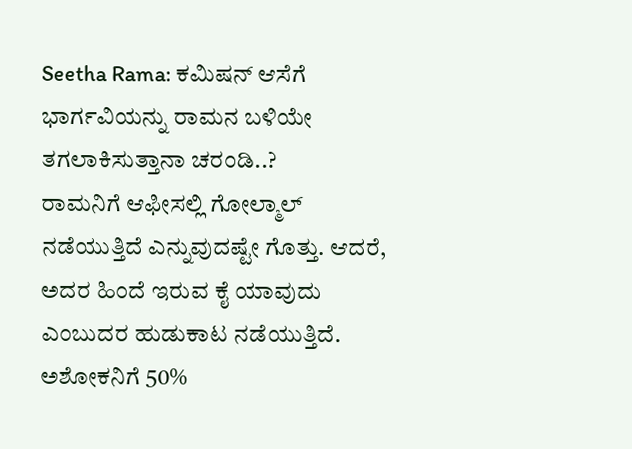Seetha Rama: ಕಮಿಷನ್ ಆಸೆಗೆ ಭಾರ್ಗವಿಯನ್ನು ರಾಮನ ಬಳಿಯೇ ತಗಲಾಕಿಸುತ್ತಾನಾ ಚರಂಡಿ..?
ರಾಮನಿಗೆ ಆಫೀಸಲ್ಲಿ ಗೋಲ್ಮಾಲ್ ನಡೆಯುತ್ತಿದೆ ಎನ್ನುವುದಷ್ಟೇ ಗೊತ್ತು. ಆದರೆ, ಅದರ ಹಿಂದೆ ಇರುವ ಕೈ ಯಾವುದು ಎಂಬುದರ ಹುಡುಕಾಟ ನಡೆಯುತ್ತಿದೆ. ಅಶೋಕನಿಗೆ 50%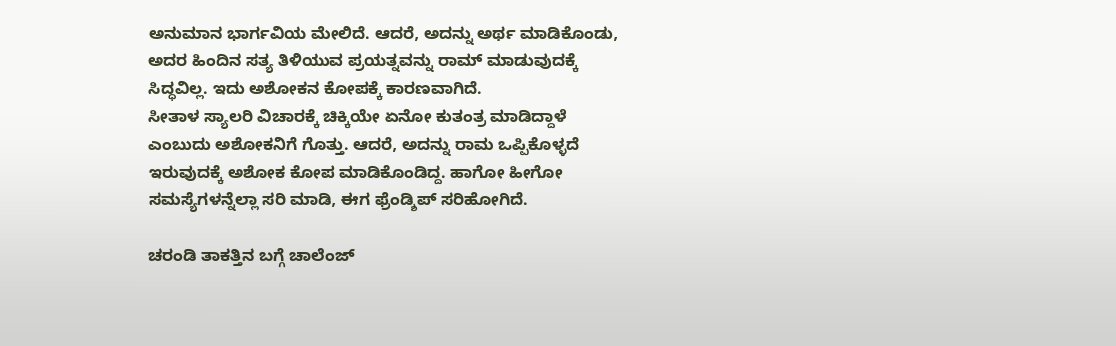ಅನುಮಾನ ಭಾರ್ಗವಿಯ ಮೇಲಿದೆ. ಆದರೆ, ಅದನ್ನು ಅರ್ಥ ಮಾಡಿಕೊಂಡು, ಅದರ ಹಿಂದಿನ ಸತ್ಯ ತಿಳಿಯುವ ಪ್ರಯತ್ನವನ್ನು ರಾಮ್ ಮಾಡುವುದಕ್ಕೆ ಸಿದ್ಧವಿಲ್ಲ. ಇದು ಅಶೋಕನ ಕೋಪಕ್ಕೆ ಕಾರಣವಾಗಿದೆ.
ಸೀತಾಳ ಸ್ಯಾಲರಿ ವಿಚಾರಕ್ಕೆ ಚಿಕ್ಕಿಯೇ ಏನೋ ಕುತಂತ್ರ ಮಾಡಿದ್ದಾಳೆ ಎಂಬುದು ಅಶೋಕನಿಗೆ ಗೊತ್ತು. ಆದರೆ, ಅದನ್ನು ರಾಮ ಒಪ್ಪಿಕೊಳ್ಳದೆ ಇರುವುದಕ್ಕೆ ಅಶೋಕ ಕೋಪ ಮಾಡಿಕೊಂಡಿದ್ದ. ಹಾಗೋ ಹೀಗೋ ಸಮಸ್ಯೆಗಳನ್ನೆಲ್ಲಾ ಸರಿ ಮಾಡಿ, ಈಗ ಫ್ರೆಂಡ್ಶಿಪ್ ಸರಿಹೋಗಿದೆ.

ಚರಂಡಿ ತಾಕತ್ತಿನ ಬಗ್ಗೆ ಚಾಲೆಂಜ್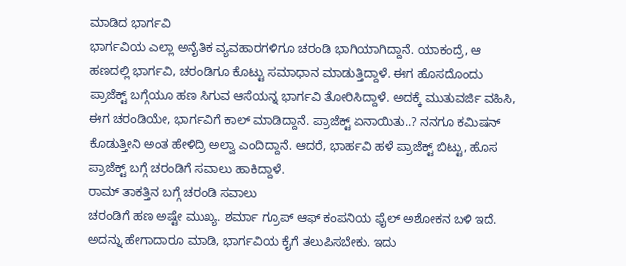ಮಾಡಿದ ಭಾರ್ಗವಿ
ಭಾರ್ಗವಿಯ ಎಲ್ಲಾ ಅನೈತಿಕ ವ್ಯವಹಾರಗಳಿಗೂ ಚರಂಡಿ ಭಾಗಿಯಾಗಿದ್ದಾನೆ. ಯಾಕಂದ್ರೆ, ಆ ಹಣದಲ್ಲಿ ಭಾರ್ಗವಿ, ಚರಂಡಿಗೂ ಕೊಟ್ಟು ಸಮಾಧಾನ ಮಾಡುತ್ತಿದ್ದಾಳೆ. ಈಗ ಹೊಸದೊಂದು ಪ್ರಾಜೆಕ್ಟ್ ಬಗ್ಗೆಯೂ ಹಣ ಸಿಗುವ ಆಸೆಯನ್ನ ಭಾರ್ಗವಿ ತೋರಿಸಿದ್ದಾಳೆ. ಅದಕ್ಕೆ ಮುತುವರ್ಜಿ ವಹಿಸಿ, ಈಗ ಚರಂಡಿಯೇ, ಭಾರ್ಗವಿಗೆ ಕಾಲ್ ಮಾಡಿದ್ದಾನೆ. ಪ್ರಾಜೆಕ್ಟ್ ಏನಾಯಿತು..? ನನಗೂ ಕಮಿಷನ್ ಕೊಡುತ್ತೀನಿ ಅಂತ ಹೇಳಿದ್ರಿ ಅಲ್ವಾ ಎಂದಿದ್ದಾನೆ. ಆದರೆ, ಭಾರ್ಹವಿ ಹಳೆ ಪ್ರಾಜೆಕ್ಟ್ ಬಿಟ್ಟು, ಹೊಸ ಪ್ರಾಜೆಕ್ಟ್ ಬಗ್ಗೆ ಚರಂಡಿಗೆ ಸವಾಲು ಹಾಕಿದ್ದಾಳೆ.
ರಾಮ್ ತಾಕತ್ತಿನ ಬಗ್ಗೆ ಚರಂಡಿ ಸವಾಲು
ಚರಂಡಿಗೆ ಹಣ ಅಷ್ಟೇ ಮುಖ್ಯ. ಶರ್ಮಾ ಗ್ರೂಪ್ ಆಫ್ ಕಂಪನಿಯ ಫೈಲ್ ಅಶೋಕನ ಬಳಿ ಇದೆ. ಅದನ್ನು ಹೇಗಾದಾರೂ ಮಾಡಿ, ಭಾರ್ಗವಿಯ ಕೈಗೆ ತಲುಪಿಸಬೇಕು. ಇದು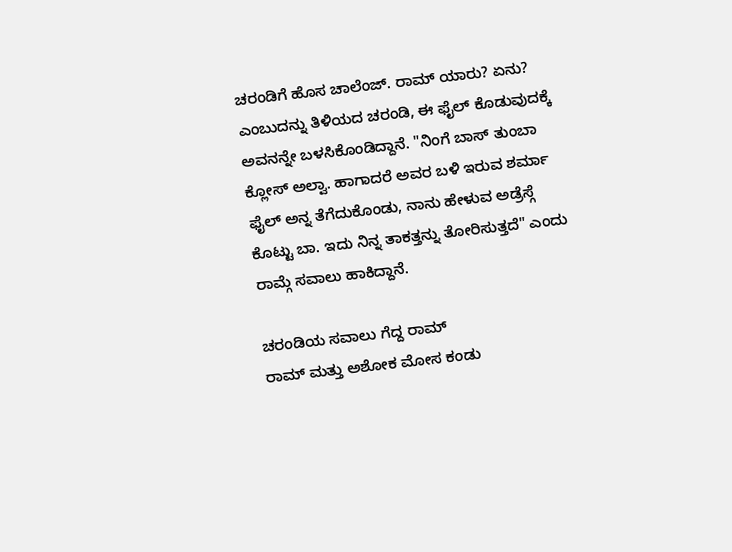ಚರಂಡಿಗೆ ಹೊಸ ಚಾಲೆಂಜ್. ರಾಮ್ ಯಾರು? ಏನು? ಎಂಬುದನ್ನು ತಿಳಿಯದ ಚರಂಡಿ, ಈ ಫೈಲ್ ಕೊಡುವುದಕ್ಕೆ ಅವನನ್ನೇ ಬಳಸಿಕೊಂಡಿದ್ದಾನೆ. "ನಿಂಗೆ ಬಾಸ್ ತುಂಬಾ ಕ್ಲೋಸ್ ಅಲ್ವಾ. ಹಾಗಾದರೆ ಅವರ ಬಳಿ ಇರುವ ಶರ್ಮಾ ಫೈಲ್ ಅನ್ನ ತೆಗೆದುಕೊಂಡು, ನಾನು ಹೇಳುವ ಅಡ್ರೆಸ್ಗೆ ಕೊಟ್ಟು ಬಾ. ಇದು ನಿನ್ನ ತಾಕತ್ತನ್ನು ತೋರಿಸುತ್ತದೆ" ಎಂದು ರಾಮ್ಗೆ ಸವಾಲು ಹಾಕಿದ್ದಾನೆ.

ಚರಂಡಿಯ ಸವಾಲು ಗೆದ್ದ ರಾಮ್
ರಾಮ್ ಮತ್ತು ಅಶೋಕ ಮೋಸ ಕಂಡು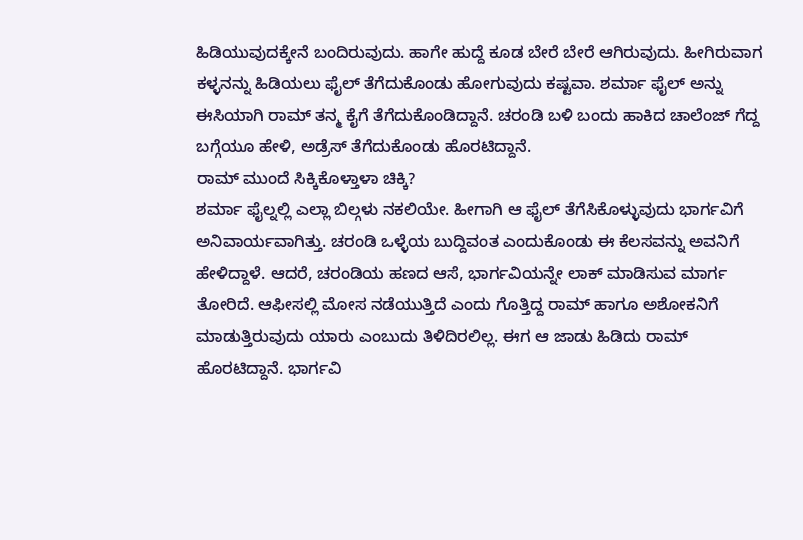ಹಿಡಿಯುವುದಕ್ಕೇನೆ ಬಂದಿರುವುದು. ಹಾಗೇ ಹುದ್ದೆ ಕೂಡ ಬೇರೆ ಬೇರೆ ಆಗಿರುವುದು. ಹೀಗಿರುವಾಗ ಕಳ್ಳನನ್ನು ಹಿಡಿಯಲು ಫೈಲ್ ತೆಗೆದುಕೊಂಡು ಹೋಗುವುದು ಕಷ್ಟವಾ. ಶರ್ಮಾ ಫೈಲ್ ಅನ್ನು ಈಸಿಯಾಗಿ ರಾಮ್ ತನ್ಮ ಕೈಗೆ ತೆಗೆದುಕೊಂಡಿದ್ದಾನೆ. ಚರಂಡಿ ಬಳಿ ಬಂದು ಹಾಕಿದ ಚಾಲೆಂಜ್ ಗೆದ್ದ ಬಗ್ಗೆಯೂ ಹೇಳಿ, ಅಡ್ರೆಸ್ ತೆಗೆದುಕೊಂಡು ಹೊರಟಿದ್ದಾನೆ.
ರಾಮ್ ಮುಂದೆ ಸಿಕ್ಕಿಕೊಳ್ತಾಳಾ ಚಿಕ್ಕಿ?
ಶರ್ಮಾ ಫೈಲ್ನಲ್ಲಿ ಎಲ್ಲಾ ಬಿಲ್ಗಳು ನಕಲಿಯೇ. ಹೀಗಾಗಿ ಆ ಫೈಲ್ ತೆಗೆಸಿಕೊಳ್ಳುವುದು ಭಾರ್ಗವಿಗೆ ಅನಿವಾರ್ಯವಾಗಿತ್ತು. ಚರಂಡಿ ಒಳ್ಳೆಯ ಬುದ್ದಿವಂತ ಎಂದುಕೊಂಡು ಈ ಕೆಲಸವನ್ನು ಅವನಿಗೆ ಹೇಳಿದ್ದಾಳೆ. ಆದರೆ, ಚರಂಡಿಯ ಹಣದ ಆಸೆ, ಭಾರ್ಗವಿಯನ್ನೇ ಲಾಕ್ ಮಾಡಿಸುವ ಮಾರ್ಗ ತೋರಿದೆ. ಆಫೀಸಲ್ಲಿ ಮೋಸ ನಡೆಯುತ್ತಿದೆ ಎಂದು ಗೊತ್ತಿದ್ದ ರಾಮ್ ಹಾಗೂ ಅಶೋಕನಿಗೆ ಮಾಡುತ್ತಿರುವುದು ಯಾರು ಎಂಬುದು ತಿಳಿದಿರಲಿಲ್ಲ. ಈಗ ಆ ಜಾಡು ಹಿಡಿದು ರಾಮ್ ಹೊರಟಿದ್ದಾನೆ. ಭಾರ್ಗವಿ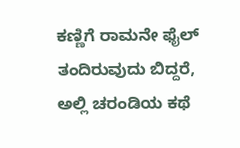ಕಣ್ಣಿಗೆ ರಾಮನೇ ಫೈಲ್ ತಂದಿರುವುದು ಬಿದ್ದರೆ, ಅಲ್ಲಿ ಚರಂಡಿಯ ಕಥೆ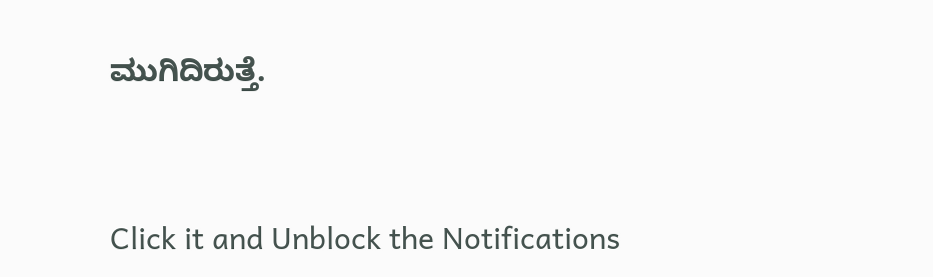ಮುಗಿದಿರುತ್ತೆ.


Click it and Unblock the Notifications